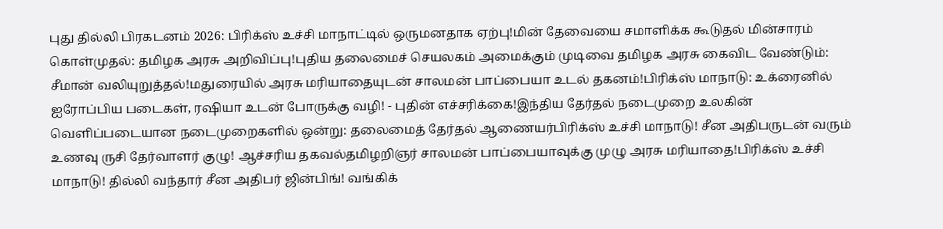புது தில்லி பிரகடனம் 2026: பிரிக்ஸ் உச்சி மாநாட்டில் ஒருமனதாக ஏற்பு!மின் தேவையை சமாளிக்க கூடுதல் மின்சாரம் கொள்முதல்: தமிழக அரசு அறிவிப்பு!புதிய தலைமைச் செயலகம் அமைக்கும் முடிவை தமிழக அரசு கைவிட வேண்டும்: சீமான் வலியுறுத்தல்!மதுரையில் அரசு மரியாதையுடன் சாலமன் பாப்பையா உடல் தகனம்!பிரிக்ஸ் மாநாடு: உக்ரைனில் ஐரோப்பிய படைகள், ரஷியா உடன் போருக்கு வழி! - புதின் எச்சரிக்கை!இந்திய தேர்தல் நடைமுறை உலகின் வெளிப்படையான நடைமுறைகளில் ஒன்று: தலைமைத் தேர்தல் ஆணையர்பிரிக்ஸ் உச்சி மாநாடு! சீன அதிபருடன் வரும் உணவு ருசி தேர்வாளர் குழு! ஆச்சரிய தகவல்தமிழறிஞர் சாலமன் பாப்பையாவுக்கு முழு அரசு மரியாதை!பிரிக்ஸ் உச்சி மாநாடு! தில்லி வந்தார் சீன அதிபர் ஜின்பிங்! வங்கிக்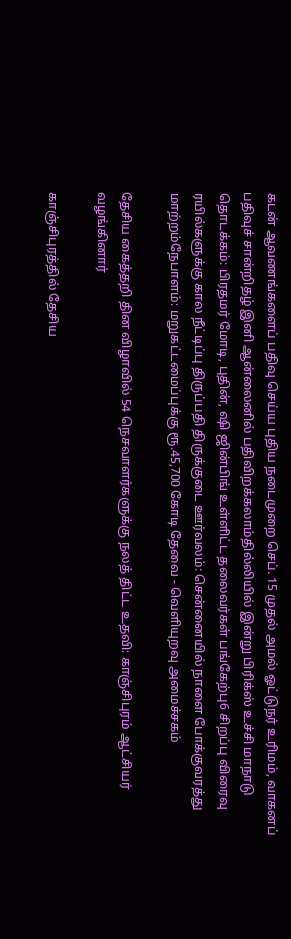கடன் ஆவணங்களைப் பதிவு செய்ய புதிய நடைமுறை செப். 15 முதல் அமல் ஓட்டுநர் உரிமம், வாகனப் பதிவுச் சான்றிதழ் இனி ஆன்லைனில் பதிவிறக்கலாம்தில்லியில் இன்று பிரிக்ஸ் உச்சி மாநாடு தொடக்கம்: பிரதமர் மோடி, புதின், ஷி ஜின்பிங் உள்ளிட்ட தலைவர்கள் பங்கேற்பு6 சிறப்பு விரைவு ரயில்களுக்கு கால நீட்டிப்பு திருப்பதி திருக்குடை ஊர்வலம்: சென்னையில் நாளை போக்குவரத்து மாற்றம்நேபாளம்: மறுகட்டமைப்புக்கு ரூ.45,700 கோடி தேவை - வெளியுறவு அமைச்சகம்

தேசிய கைத்தறி தின விழாவில் 54 நெசவாளர்களுக்கு நலத் திட்ட உதவி: காஞ்சிபுரம் ஆட்சியர் வழங்கினார்

காஞ்சிபுரத்தில் தேசிய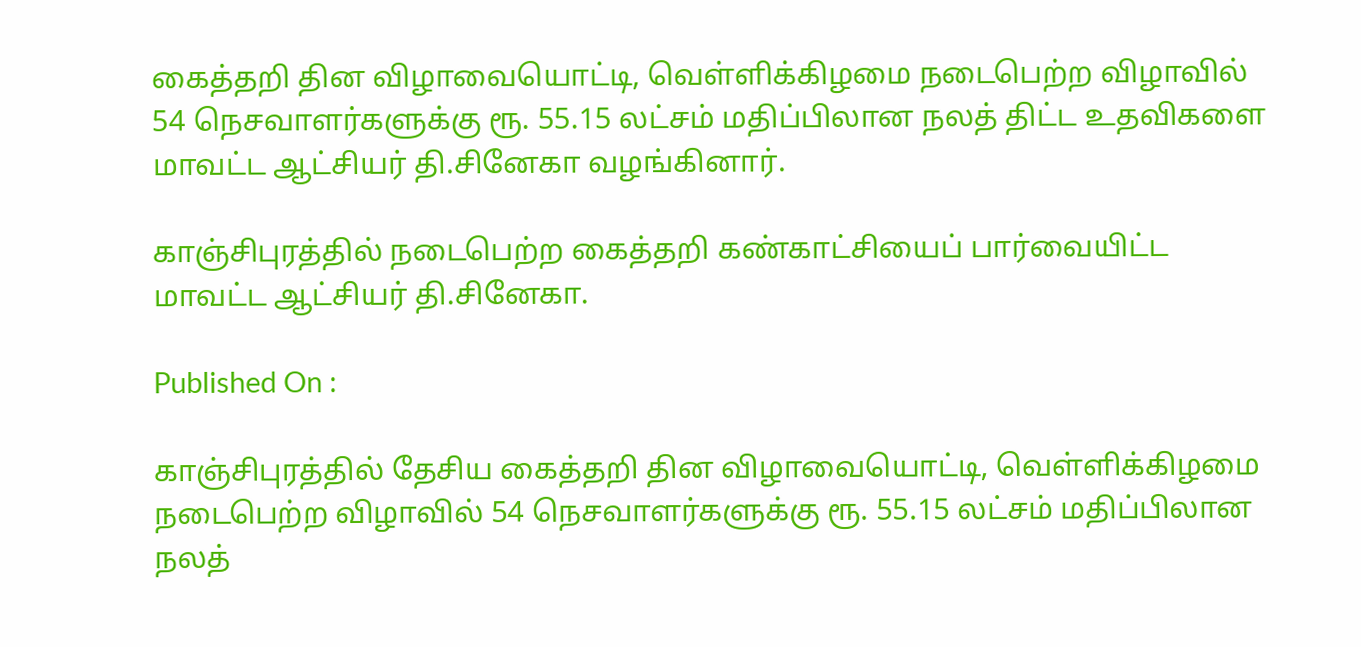கைத்தறி தின விழாவையொட்டி, வெள்ளிக்கிழமை நடைபெற்ற விழாவில் 54 நெசவாளர்களுக்கு ரூ. 55.15 லட்சம் மதிப்பிலான நலத் திட்ட உதவிகளை மாவட்ட ஆட்சியர் தி.சினேகா வழங்கினார்.

காஞ்சிபுரத்தில் நடைபெற்ற கைத்தறி கண்காட்சியைப் பார்வையிட்ட மாவட்ட ஆட்சியர் தி.சினேகா.

Published On :

காஞ்சிபுரத்தில் தேசிய கைத்தறி தின விழாவையொட்டி, வெள்ளிக்கிழமை நடைபெற்ற விழாவில் 54 நெசவாளர்களுக்கு ரூ. 55.15 லட்சம் மதிப்பிலான நலத்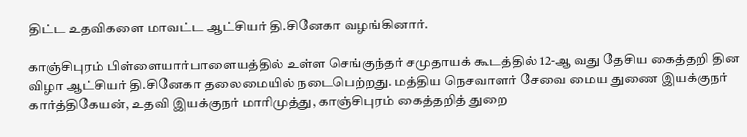திட்ட உதவிகளை மாவட்ட ஆட்சியர் தி.சினேகா வழங்கினார்.

காஞ்சிபுரம் பிள்ளையார்பாளையத்தில் உள்ள செங்குந்தர் சமுதாயக் கூடத்தில் 12-ஆ வது தேசிய கைத்தறி தின விழா ஆட்சியர் தி.சினேகா தலைமையில் நடைபெற்றது. மத்திய நெசவாளர் சேவை மைய துணை இயக்குநர் கார்த்திகேயன், உதவி இயக்குநர் மாரிமுத்து, காஞ்சிபுரம் கைத்தறித் துறை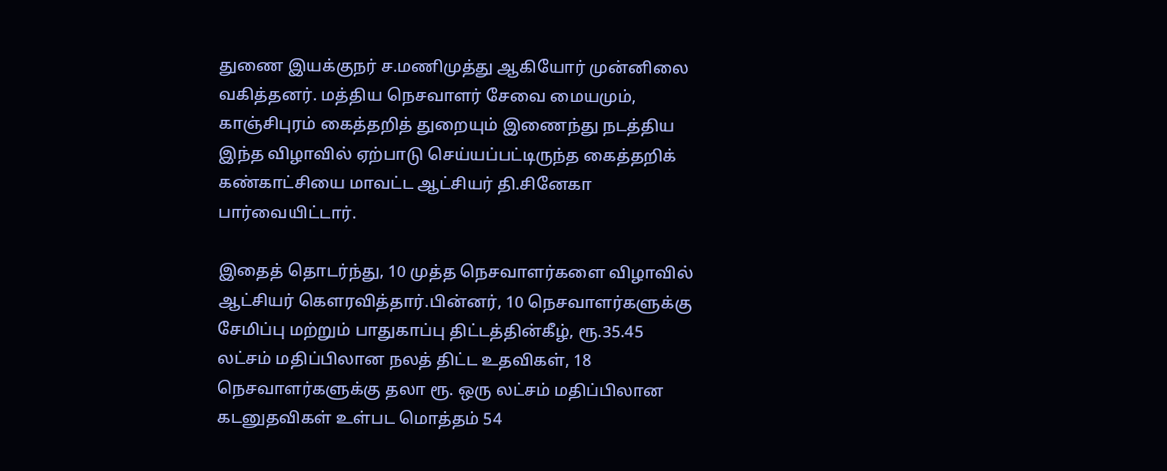துணை இயக்குநர் ச.மணிமுத்து ஆகியோர் முன்னிலை வகித்தனர். மத்திய நெசவாளர் சேவை மையமும், காஞ்சிபுரம் கைத்தறித் துறையும் இணைந்து நடத்திய இந்த விழாவில் ஏற்பாடு செய்யப்பட்டிருந்த கைத்தறிக் கண்காட்சியை மாவட்ட ஆட்சியர் தி.சினேகா பார்வையிட்டார்.

இதைத் தொடர்ந்து, 10 முத்த நெசவாளர்களை விழாவில் ஆட்சியர் கெளரவித்தார்.பின்னர், 10 நெசவாளர்களுக்கு சேமிப்பு மற்றும் பாதுகாப்பு திட்டத்தின்கீழ், ரூ.35.45 லட்சம் மதிப்பிலான நலத் திட்ட உதவிகள், 18 நெசவாளர்களுக்கு தலா ரூ. ஒரு லட்சம் மதிப்பிலான கடனுதவிகள் உள்பட மொத்தம் 54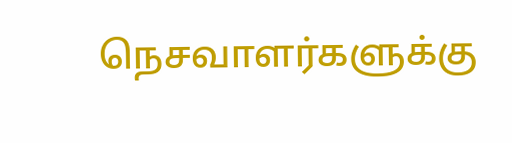நெசவாளர்களுக்கு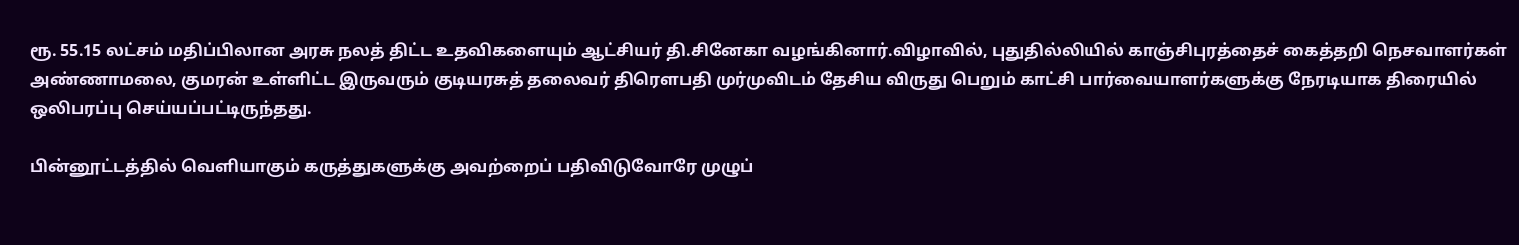ரூ. 55.15 லட்சம் மதிப்பிலான அரசு நலத் திட்ட உதவிகளையும் ஆட்சியர் தி.சினேகா வழங்கினார்.விழாவில், புதுதில்லியில் காஞ்சிபுரத்தைச் கைத்தறி நெசவாளர்கள் அண்ணாமலை, குமரன் உள்ளிட்ட இருவரும் குடியரசுத் தலைவர் திரெளபதி முர்முவிடம் தேசிய விருது பெறும் காட்சி பார்வையாளர்களுக்கு நேரடியாக திரையில் ஒலிபரப்பு செய்யப்பட்டிருந்தது.

பின்னூட்டத்தில் வெளியாகும் கருத்துகளுக்கு அவற்றைப் பதிவிடுவோரே முழுப்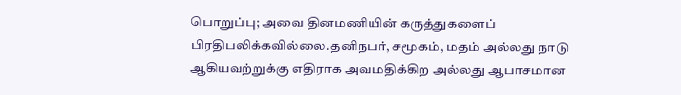பொறுப்பு; அவை தினமணியின் கருத்துகளைப் பிரதிபலிக்கவில்லை.தனிநபர், சமூகம், மதம் அல்லது நாடு ஆகியவற்றுக்கு எதிராக அவமதிக்கிற அல்லது ஆபாசமான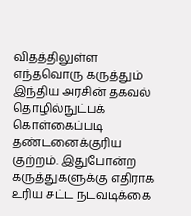விதத்திலுள்ள எந்தவொரு கருத்தும் இந்திய அரசின் தகவல் தொழில்நுட்பக் கொள்கைப்படி தண்டனைக்குரிய குற்றம். இதுபோன்ற கருத்துகளுக்கு எதிராக உரிய சட்ட நடவடிக்கை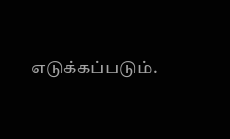எடுக்கப்படும்.